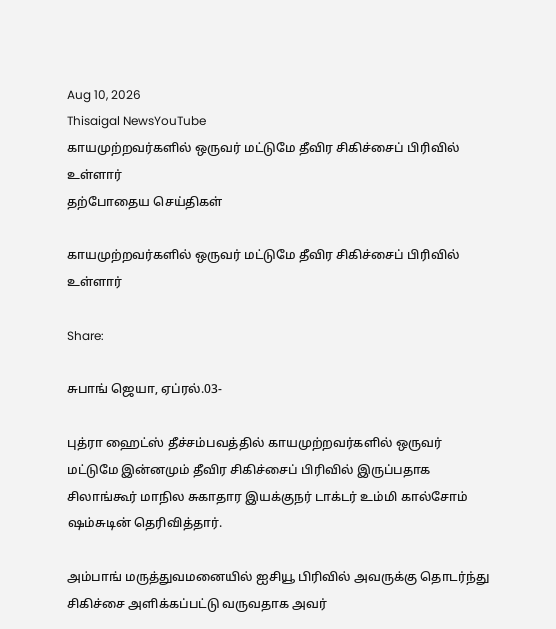Aug 10, 2026
Thisaigal NewsYouTube
காயமுற்றவர்களில் ஒருவர் மட்டுமே தீவிர சிகிச்சைப் பிரிவில் உள்ளார்
தற்போதைய செய்திகள்

காயமுற்றவர்களில் ஒருவர் மட்டுமே தீவிர சிகிச்சைப் பிரிவில் உள்ளார்

Share:

சுபாங் ஜெயா, ஏப்ரல்.03-

புத்ரா ஹைட்ஸ் தீச்சம்பவத்தில் காயமுற்றவர்களில் ஒருவர் மட்டுமே இன்னமும் தீவிர சிகிச்சைப் பிரிவில் இருப்பதாக சிலாங்கூர் மாநில சுகாதார இயக்குநர் டாக்டர் உம்மி கால்சோம் ஷம்சுடின் தெரிவித்தார்.

அம்பாங் மருத்துவமனையில் ஐசியூ பிரிவில் அவருக்கு தொடர்ந்து சிகிச்சை அளிக்கப்பட்டு வருவதாக அவர்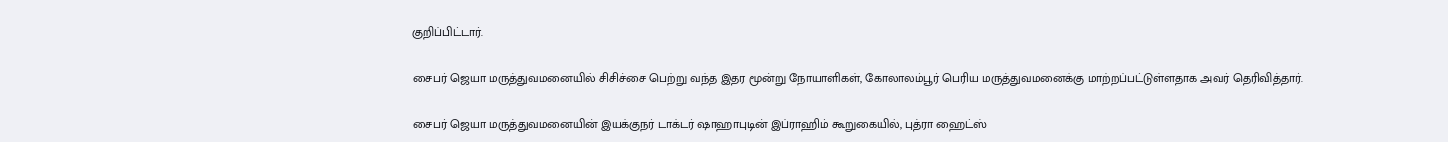குறிப்பிட்டார்.

சைபர் ஜெயா மருத்துவமனையில் சிசிச்சை பெற்று வந்த இதர மூன்று நோயாளிகள், கோலாலம்பூர் பெரிய மருத்துவமனைக்கு மாற்றப்பட்டுள்ளதாக அவர் தெரிவித்தார்.

சைபர் ஜெயா மருத்துவமனையின் இயக்குநர் டாக்டர் ஷாஹாபுடின் இப்ராஹிம் கூறுகையில், புத்ரா ஹைட்ஸ்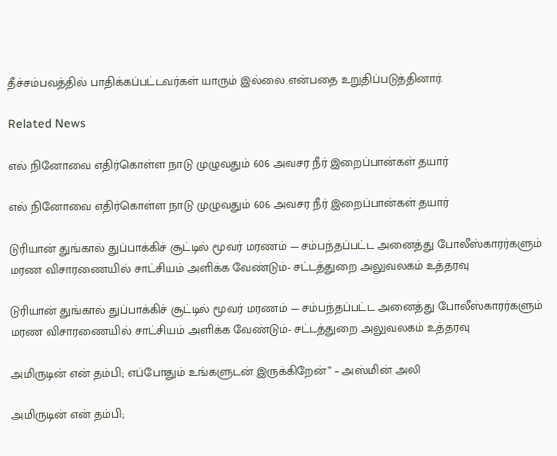தீச்சம்பவத்தில் பாதிக்கப்பட்டவர்கள் யாரும் இல்லை என்பதை உறுதிப்படுத்தினார்.

Related News

எல் நினோவை எதிர்கொள்ள நாடு முழுவதும் 606 அவசர நீர் இறைப்பான்கள் தயார்

எல் நினோவை எதிர்கொள்ள நாடு முழுவதும் 606 அவசர நீர் இறைப்பான்கள் தயார்

டுரியான் துங்கால் துப்பாக்கிச் சூட்டில் மூவர் மரணம் — சம்பந்தப்பட்ட அனைத்து போலீஸ்காரர்களும் மரண விசாரணையில் சாட்சியம் அளிக்க வேண்டும்- சட்டத்துறை அலுவலகம் உத்தரவு

டுரியான் துங்கால் துப்பாக்கிச் சூட்டில் மூவர் மரணம் — சம்பந்தப்பட்ட அனைத்து போலீஸ்காரர்களும் மரண விசாரணையில் சாட்சியம் அளிக்க வேண்டும்- சட்டத்துறை அலுவலகம் உத்தரவு

அமிருடின் என் தம்பி; எப்போதும் உங்களுடன் இருக்கிறேன்” – அஸ்மின் அலி

அமிருடின் என் தம்பி;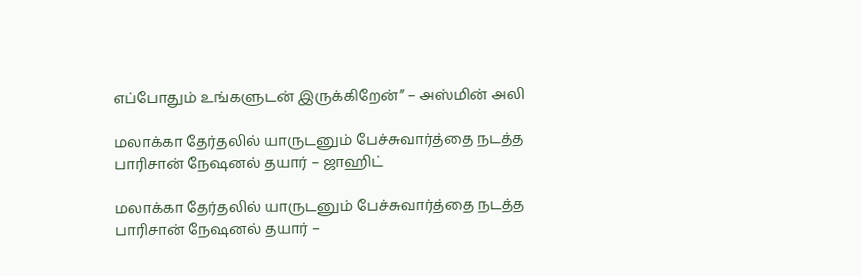எப்போதும் உங்களுடன் இருக்கிறேன்” – அஸ்மின் அலி

மலாக்கா தேர்தலில் யாருடனும் பேச்சுவார்த்தை நடத்த பாரிசான் நேஷனல் தயார் – ஜாஹிட்

மலாக்கா தேர்தலில் யாருடனும் பேச்சுவார்த்தை நடத்த பாரிசான் நேஷனல் தயார் –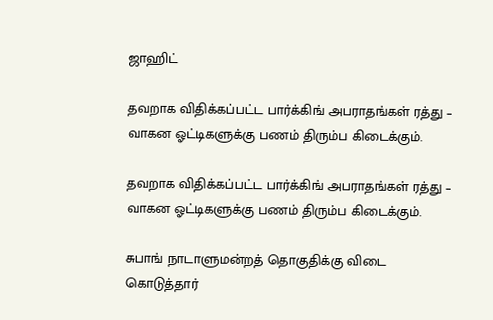ஜாஹிட்

தவறாக விதிக்கப்பட்ட பார்க்கிங் அபராதங்கள் ரத்து – வாகன ஓட்டிகளுக்கு பணம் திரும்ப கிடைக்கும்.

தவறாக விதிக்கப்பட்ட பார்க்கிங் அபராதங்கள் ரத்து – வாகன ஓட்டிகளுக்கு பணம் திரும்ப கிடைக்கும்.

சுபாங் நாடாளுமன்றத் தொகுதிக்கு விடை கொடுத்தார்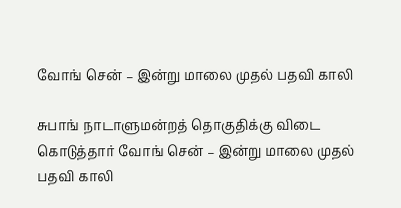வோங் சென் – இன்று மாலை முதல் பதவி காலி

சுபாங் நாடாளுமன்றத் தொகுதிக்கு விடை கொடுத்தார் வோங் சென் – இன்று மாலை முதல் பதவி காலி